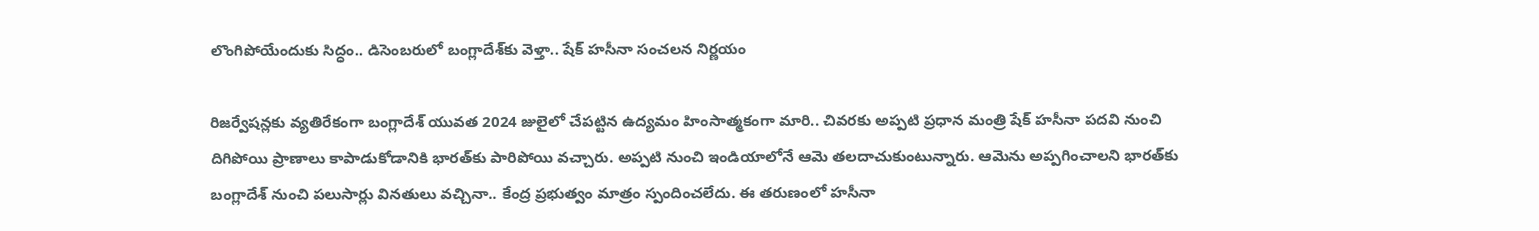లొంగిపోయేందుకు సిద్ధం.. డిసెంబరులో బంగ్లాదేశ్‌కు వెళ్తా.. షేక్ హసీనా సంచలన నిర్ణయం

రిజర్వేషన్లకు వ్యతిరేకంగా బంగ్లాదేశ్ యువత 2024 జులైలో చేపట్టిన ఉద్యమం హింసాత్మకంగా మారి.. చివరకు అప్పటి ప్రధాన మంత్రి షేక్ హసీనా పదవి నుంచి దిగిపోయి ప్రాణాలు కాపాడుకోడానికి భారత్‌కు పారిపోయి వచ్చారు. అప్పటి నుంచి ఇండియాలోనే ఆమె తలదాచుకుంటున్నారు. ఆమెను అప్పగించాలని భారత్‌కు బంగ్లాదేశ్ నుంచి పలుసార్లు వినతులు వచ్చినా.. కేంద్ర ప్రభుత్వం మాత్రం స్పందించలేదు. ఈ తరుణంలో హసీనా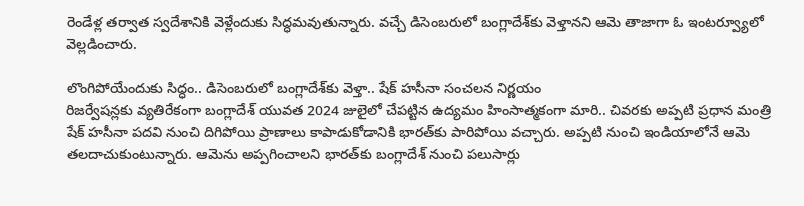రెండేళ్ల తర్వాత స్వదేశానికి వెళ్లేందుకు సిద్ధమవుతున్నారు. వచ్చే డిసెంబరులో బంగ్లాదేశ్‌కు వెళ్తానని ఆమె తాజాగా ఓ ఇంటర్వ్యూలో వెల్లడించారు.

లొంగిపోయేందుకు సిద్ధం.. డిసెంబరులో బంగ్లాదేశ్‌కు వెళ్తా.. షేక్ హసీనా సంచలన నిర్ణయం
రిజర్వేషన్లకు వ్యతిరేకంగా బంగ్లాదేశ్ యువత 2024 జులైలో చేపట్టిన ఉద్యమం హింసాత్మకంగా మారి.. చివరకు అప్పటి ప్రధాన మంత్రి షేక్ హసీనా పదవి నుంచి దిగిపోయి ప్రాణాలు కాపాడుకోడానికి భారత్‌కు పారిపోయి వచ్చారు. అప్పటి నుంచి ఇండియాలోనే ఆమె తలదాచుకుంటున్నారు. ఆమెను అప్పగించాలని భారత్‌కు బంగ్లాదేశ్ నుంచి పలుసార్లు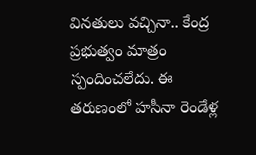వినతులు వచ్చినా.. కేంద్ర ప్రభుత్వం మాత్రం స్పందించలేదు. ఈ తరుణంలో హసీనా రెండేళ్ల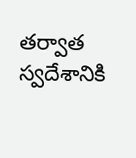తర్వాత స్వదేశానికి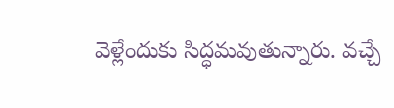వెళ్లేందుకు సిద్ధమవుతున్నారు. వచ్చే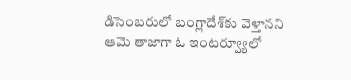డిసెంబరులో బంగ్లాదేశ్‌కు వెళ్తానని ఆమె తాజాగా ఓ ఇంటర్వ్యూలో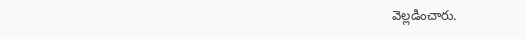వెల్లడించారు.